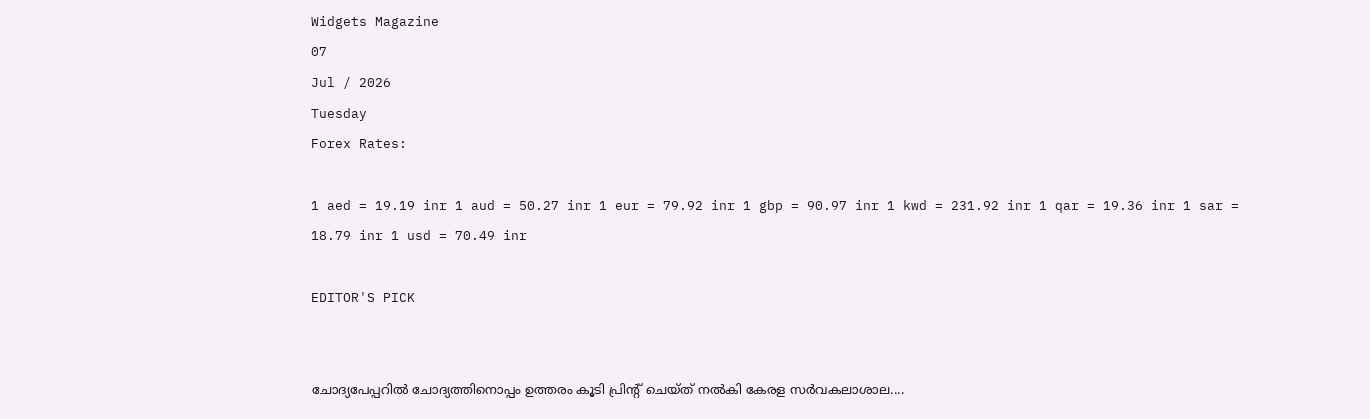Widgets Magazine
07
Jul / 2026
Tuesday
Forex Rates:

1 aed = 19.19 inr 1 aud = 50.27 inr 1 eur = 79.92 inr 1 gbp = 90.97 inr 1 kwd = 231.92 inr 1 qar = 19.36 inr 1 sar = 18.79 inr 1 usd = 70.49 inr

EDITOR'S PICK


ചോദ്യപേപ്പറിൽ ചോദ്യത്തിനൊപ്പം ഉത്തരം കൂടി പ്രിന്റ് ചെയ്ത് നൽകി കേരള സർവകലാശാല....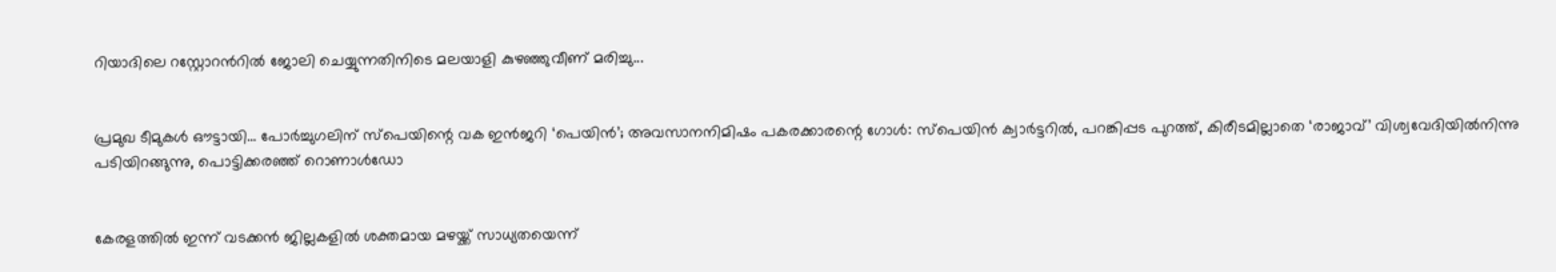റിയാദിലെ റസ്റ്റോറൻറിൽ ജോലി ചെയ്യുന്നതിനിടെ മലയാളി കുഴഞ്ഞുവീണ് മരിച്ചു...


പ്രമുഖ ടീമുകൾ ഔട്ടായി... പോർച്ചുഗലിന് സ്‌പെയിന്റെ വക ഇൻജറി ‘പെയിൻ’; അവസാനനിമിഷം പകരക്കാരന്റെ ഗോൾ: സ്പെയിൻ ക്വാർട്ടറിൽ, പറങ്കിപ്പട പുറത്ത്, കിരീടമില്ലാതെ ‘രാജാവ്’ വിശ്വവേദിയിൽനിന്നു പടിയിറങ്ങുന്നു, പൊട്ടിക്കരഞ്ഞ് റൊണാൾഡോ


കേരളത്തിൽ ഇന്ന് വടക്കൻ ജില്ലകളിൽ ശക്തമായ മഴയ്ക്ക് സാധ്യതയെന്ന്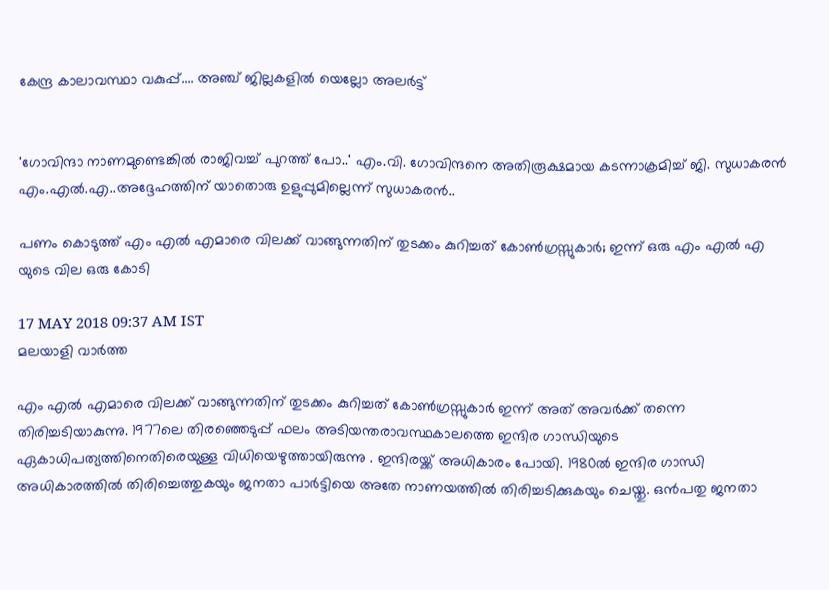കേന്ദ്ര കാലാവസ്ഥാ വകുപ്പ്.... അഞ്ച് ജില്ലകളിൽ യെല്ലോ അലർട്ട്


'ഗോവിന്ദാ നാണമുണ്ടെങ്കിൽ രാജിവച്ച് പുറത്ത് പോ..' എം.വി. ഗോവിന്ദനെ അതിരൂക്ഷമായ കടന്നാക്രമിച്ച് ജി. സുധാകരൻ എം.എൽ.എ..അദ്ദേഹത്തിന് യാതൊരു ഉളുപ്പുമില്ലെന്ന് സുധാകരൻ..

പണം കൊടുത്ത് എം എൽ എമാരെ വിലക്ക് വാങ്ങുന്നതിന് തുടക്കം കുറിച്ചത് കോൺഗ്രസ്സുകാർ; ഇന്ന് ഒരു എം എൽ എ യുടെ വില ഒരു കോടി

17 MAY 2018 09:37 AM IST
മലയാളി വാര്‍ത്ത

എം എൽ എമാരെ വിലക്ക് വാങ്ങുന്നതിന് തുടക്കം കുറിച്ചത് കോൺഗ്രസ്സുകാർ ഇന്ന് അത് അവർക്ക് തന്നെ തിരിച്ചടിയാകുന്നു. 1977ലെ തിരഞ്ഞെടുപ്പ് ഫലം അടിയന്തരാവസ്ഥകാലത്തെ ഇന്ദിര ഗാന്ധിയുടെ ഏകാധിപത്യത്തിനെതിരെയുള്ള വിധിയെഴുത്തായിരുന്നു . ഇന്ദിരയ്ക്ക് അധികാരം പോയി. 1980ല്‍ ഇന്ദിര ഗാന്ധി അധികാരത്തില്‍ തിരിച്ചെത്തുകയും ജനതാ പാര്‍ട്ടിയെ അതേ നാണയത്തില്‍ തിരിച്ചടിക്കുകയും ചെയ്തു. ഒന്‍പതു ജനതാ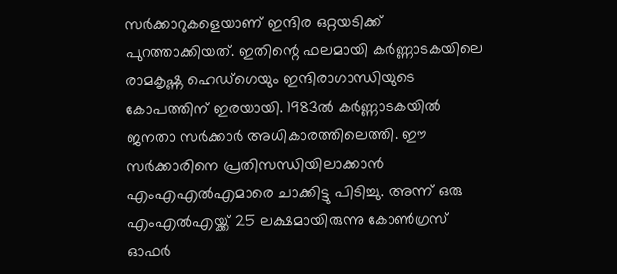സര്‍ക്കാറുകളെയാണ് ഇന്ദിര ഒറ്റയടിക്ക് പുറത്താക്കിയത്. ഇതിന്റെ ഫലമായി കര്‍ണ്ണാടകയിലെ രാമകൃഷ്ണ ഹെഡ്‌ഗെയും ഇന്ദിരാഗാന്ധിയുടെ കോപത്തിന് ഇരയായി. 1983ല്‍ കര്‍ണ്ണാടകയില്‍ ജനതാ സര്‍ക്കാര്‍ അധികാരത്തിലെത്തി. ഈ സര്‍ക്കാരിനെ പ്രതിസന്ധിയിലാക്കാന്‍ എംഎഎല്‍എമാരെ ചാക്കിട്ടു പിടിച്ചു. അന്ന് ഒരു എംഎല്‍എയ്ക്ക് 25 ലക്ഷമായിരുന്നു കോണ്‍ഗ്രസ് ഓഫര്‍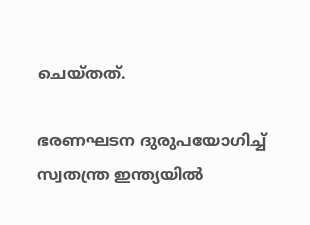ചെയ്തത്.

ഭരണഘടന ദുരുപയോഗിച്ച്‌ സ്വതന്ത്ര ഇന്ത്യയില്‍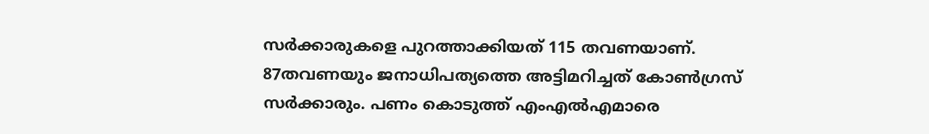സര്‍ക്കാരുകളെ പുറത്താക്കിയത് 115 തവണയാണ്. 87തവണയും ജനാധിപത്യത്തെ അട്ടിമറിച്ചത് കോണ്‍ഗ്രസ് സർക്കാരും. പണം കൊടുത്ത് എംഎല്‍എമാരെ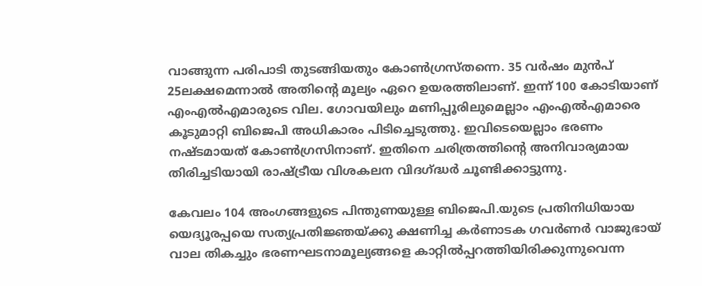വാങ്ങുന്ന പരിപാടി തുടങ്ങിയതും കോണ്‍ഗ്രസ്തന്നെ. 35 വർഷം മുൻപ് 25ലക്ഷമെന്നാല്‍ അതിന്റെ മൂല്യം ഏറെ ഉയരത്തിലാണ്. ഇന്ന് 100 കോടിയാണ് എംഎല്‍എമാരുടെ വില. ഗോവയിലും മണിപ്പൂരിലുമെല്ലാം എംഎല്‍എമാരെ കൂടുമാറ്റി ബിജെപി അധികാരം പിടിച്ചെടുത്തു. ഇവിടെയെല്ലാം ഭരണം നഷ്ടമായത് കോണ്‍ഗ്രസിനാണ്. ഇതിനെ ചരിത്രത്തിന്റെ അനിവാര്യമായ തിരിച്ചടിയായി രാഷ്ട്രീയ വിശകലന വിദഗ്ദ്ധര്‍ ചൂണ്ടിക്കാട്ടുന്നു.

കേവലം 104 അംഗങ്ങളുടെ പിന്തുണയുള്ള ബിജെപി.യുടെ പ്രതിനിധിയായ യെദ്യൂരപ്പയെ സത്യപ്രതിജ്ഞയ്ക്കു ക്ഷണിച്ച കര്‍ണാടക ഗവര്‍ണര്‍ വാജുഭായ് വാല തികച്ചും ഭരണഘടനാമൂല്യങ്ങളെ കാറ്റില്‍പ്പറത്തിയിരിക്കുന്നുവെന്ന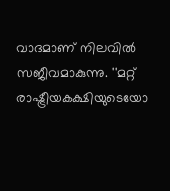വാദമാണ് നിലവില്‍ സജീവമാകുന്നു. ''മറ്റ് രാഷ്ട്രീയകക്ഷിയുടെയോ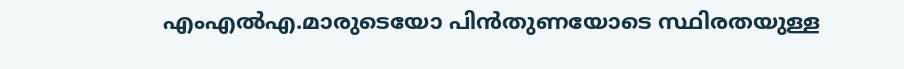എംഎ‍ല്‍എ.മാരുടെയോ പിന്‍തുണയോടെ സ്ഥിരതയുള്ള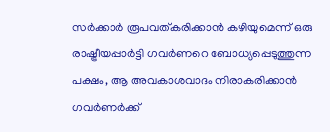സര്‍ക്കാര്‍ രൂപവത്കരിക്കാന്‍ കഴിയുമെന്ന് ഒരു രാഷ്ട്രീയപ്പാര്‍ട്ടി ഗവര്‍ണറെ ബോധ്യപ്പെടുത്തുന്ന പക്ഷം, ആ അവകാശവാദം നിരാകരിക്കാന്‍ ഗവര്‍ണര്‍ക്ക്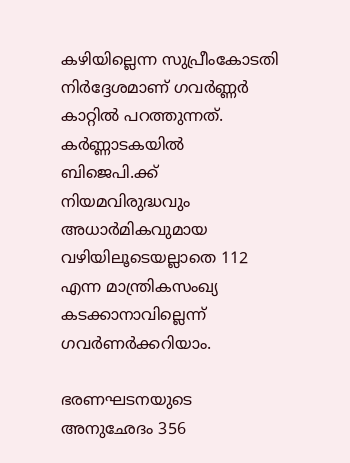കഴിയില്ലെന്ന സുപ്രീംകോടതി നിര്‍ദ്ദേശമാണ് ഗവര്‍ണ്ണര്‍ കാറ്റില്‍ പറത്തുന്നത്. കര്‍ണ്ണാടകയില്‍ ബിജെപി.ക്ക് നിയമവിരുദ്ധവും അധാര്‍മികവുമായ വഴിയിലൂടെയല്ലാതെ 112 എന്ന മാന്ത്രികസംഖ്യ കടക്കാനാവില്ലെന്ന് ഗവര്‍ണര്‍ക്കറിയാം.

ഭരണഘടനയുടെ അനുഛേദം 356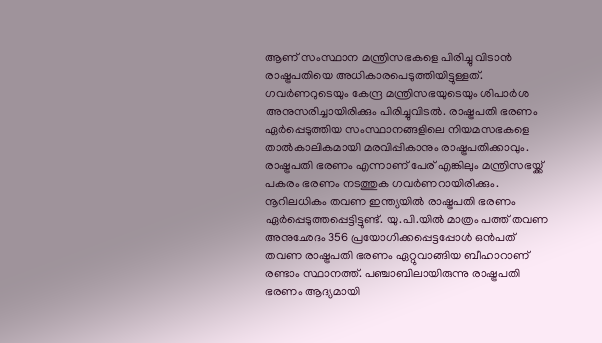ആണ് സംസ്ഥാന മന്ത്രിസഭകളെ പിരിച്ചു വിടാന്‍ രാഷ്ട്രപതിയെ അധികാരപെടുത്തിയിട്ടുള്ളത്. ഗവര്‍ണറുടെയും കേന്ദ്ര മന്ത്രിസഭയുടെയും ശിപാര്‍ശ അനുസരിച്ചായിരിക്കും പിരിച്ചുവിടല്‍. രാഷ്ട്രപതി ഭരണം ഏര്‍പ്പെടുത്തിയ സംസ്ഥാനങ്ങളിലെ നിയമസഭകളെ താല്‍കാലികമായി മരവിപ്പികാനും രാഷ്ട്രപതിക്കാവും. രാഷ്ട്രപതി ഭരണം എന്നാണ് പേര് എങ്കിലും മന്ത്രിസഭയ്ക്ക് പകരം ഭരണം നടത്തുക ഗവര്‍ണറായിരിക്കും. നൂറിലധികം തവണ ഇന്ത്യയില്‍ രാഷ്ട്രപതി ഭരണം ഏര്‍പ്പെടുത്തപ്പെട്ടിട്ടുണ്ട്. യു.പി.യില്‍ മാത്രം പത്ത് തവണ അനുഛേദം 356 പ്രയോഗിക്കപ്പെട്ടപ്പോള്‍ ഒന്‍പത് തവണ രാഷ്ട്രപതി ഭരണം ഏറ്റുവാങ്ങിയ ബീഹാറാണ് രണ്ടാം സ്ഥാനത്ത്. പഞ്ചാബിലായിരുന്നു രാഷ്ട്രപതി ഭരണം ആദ്യമായി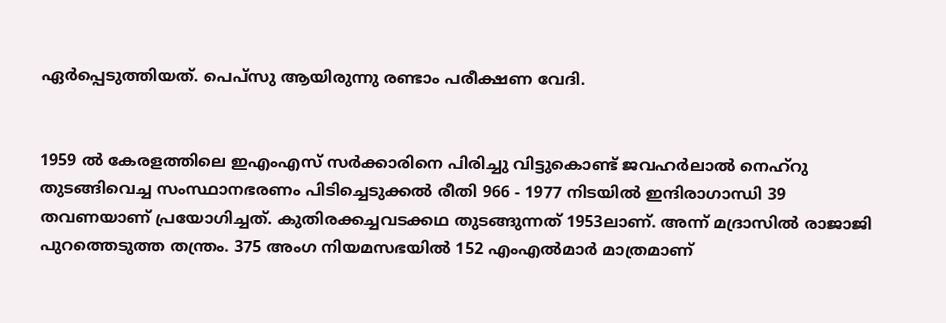ഏര്‍പ്പെടുത്തിയത്. പെപ്‌സു ആയിരുന്നു രണ്ടാം പരീക്ഷണ വേദി.


1959 ല്‍ കേരളത്തിലെ ഇഎംഎസ് സര്‍ക്കാരിനെ പിരിച്ചു വിട്ടുകൊണ്ട് ജവഹര്‍ലാല്‍ നെഹ്‌റു തുടങ്ങിവെച്ച സംസ്ഥാനഭരണം പിടിച്ചെടുക്കല്‍ രീതി 966 - 1977 നിടയില്‍ ഇന്ദിരാഗാന്ധി 39 തവണയാണ് പ്രയോഗിച്ചത്. കുതിരക്കച്ചവടക്കഥ തുടങ്ങുന്നത് 1953ലാണ്. അന്ന് മദ്രാസില്‍ രാജാജി പുറത്തെടുത്ത തന്ത്രം. 375 അംഗ നിയമസഭയില്‍ 152 എംഎല്‍മാര്‍ മാത്രമാണ്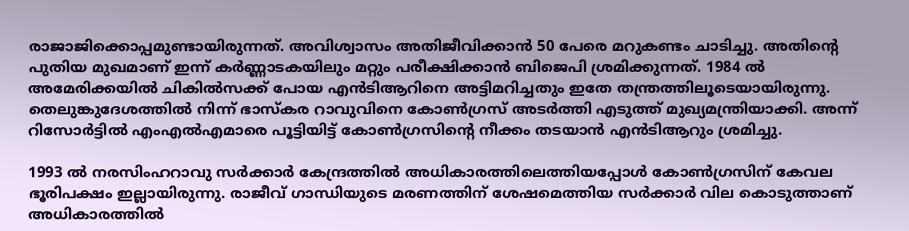രാജാജിക്കൊപ്പമുണ്ടായിരുന്നത്. അവിശ്വാസം അതിജീവിക്കാന്‍ 50 പേരെ മറുകണ്ടം ചാടിച്ചു. അതിന്റെ പുതിയ മുഖമാണ് ഇന്ന് കര്‍ണ്ണാടകയിലും മറ്റും പരീക്ഷിക്കാന്‍ ബിജെപി ശ്രമിക്കുന്നത്. 1984 ല്‍ അമേരിക്കയില്‍ ചികില്‍സക്ക് പോയ എന്‍ടിആറിനെ അട്ടിമറിച്ചതും ഇതേ തന്ത്രത്തിലൂടെയായിരുന്നു. തെലുങ്കുദേശത്തില്‍ നിന്ന് ഭാസ്‌കര റാവുവിനെ കോണ്‍ഗ്രസ് അടര്‍ത്തി എടുത്ത് മുഖ്യമന്ത്രിയാക്കി. അന്ന് റിസോര്‍ട്ടില്‍ എംഎല്‍എമാരെ പൂട്ടിയിട്ട് കോണ്‍ഗ്രസിന്റെ നീക്കം തടയാന്‍ എന്‍ടിആറും ശ്രമിച്ചു.

1993 ല്‍ നരസിംഹറാവു സര്‍ക്കാര്‍ കേന്ദ്രത്തില്‍ അധികാരത്തിലെത്തിയപ്പോള്‍ കോണ്‍ഗ്രസിന് കേവല ഭൂരിപക്ഷം ഇല്ലായിരുന്നു. രാജീവ് ഗാന്ധിയുടെ മരണത്തിന് ശേഷമെത്തിയ സര്‍ക്കാര്‍ വില കൊടുത്താണ് അധികാരത്തില്‍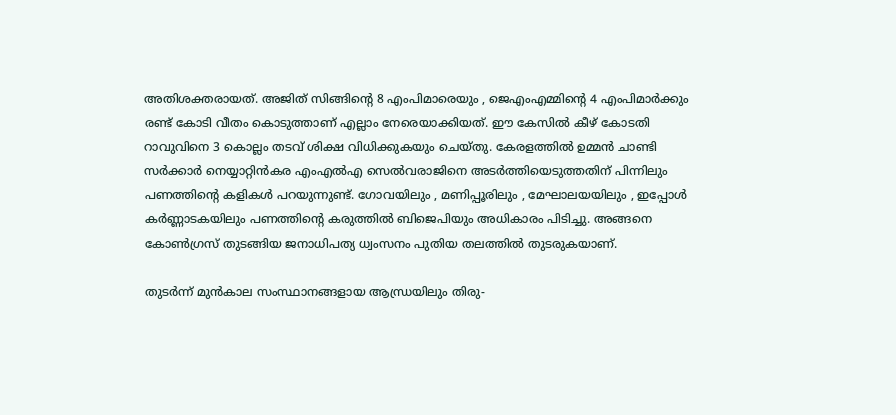അതിശക്തരായത്. അജിത് സിങ്ങിന്റെ 8 എംപിമാരെയും , ജെഎംഎമ്മിന്റെ 4 എംപിമാര്‍ക്കും രണ്ട് കോടി വീതം കൊടുത്താണ് എല്ലാം നേരെയാക്കിയത്. ഈ കേസില്‍ കീഴ് കോടതി റാവുവിനെ 3 കൊല്ലം തടവ് ശിക്ഷ വിധിക്കുകയും ചെയ്തു. കേരളത്തില്‍ ഉമ്മന്‍ ചാണ്ടി സര്‍ക്കാര്‍ നെയ്യാറ്റിന്‍കര എംഎല്‍എ സെല്‍വരാജിനെ അടര്‍ത്തിയെടുത്തതിന് പിന്നിലും പണത്തിന്റെ കളികള്‍ പറയുന്നുണ്ട്. ഗോവയിലും , മണിപ്പൂരിലും , മേഘാലയയിലും , ഇപ്പോള്‍ കര്‍ണ്ണാടകയിലും പണത്തിന്റെ കരുത്തില്‍ ബിജെപിയും അധികാരം പിടിച്ചു. അങ്ങനെ കോണ്‍ഗ്രസ് തുടങ്ങിയ ജനാധിപത്യ ധ്വംസനം പുതിയ തലത്തില്‍ തുടരുകയാണ്.

തുടര്‍ന്ന് മുന്‍കാല സംസ്ഥാനങ്ങളായ ആന്ധ്രയിലും തിരു-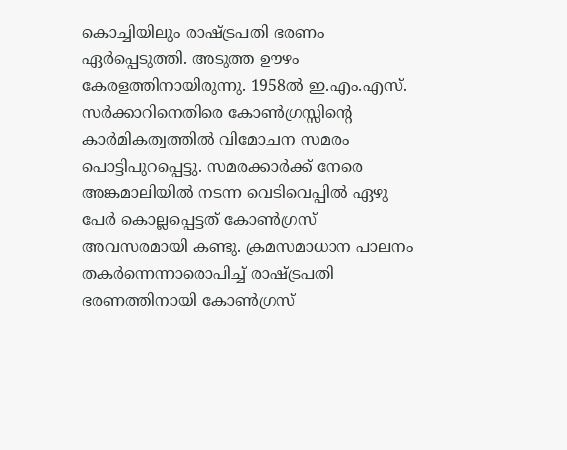കൊച്ചിയിലും രാഷ്ട്രപതി ഭരണം ഏര്‍പ്പെടുത്തി. അടുത്ത ഊഴം കേരളത്തിനായിരുന്നു. 1958ല്‍ ഇ.എം.എസ്. സര്‍ക്കാറിനെതിരെ കോണ്‍ഗ്രസ്സിന്റെ കാര്‍മികത്വത്തില്‍ വിമോചന സമരം പൊട്ടിപുറപ്പെട്ടു. സമരക്കാര്‍ക്ക് നേരെ അങ്കമാലിയില്‍ നടന്ന വെടിവെപ്പില്‍ ഏഴു പേര്‍ കൊല്ലപ്പെട്ടത് കോണ്‍ഗ്രസ് അവസരമായി കണ്ടു. ക്രമസമാധാന പാലനം തകര്‍ന്നെന്നാരൊപിച്ച്‌ രാഷ്ട്രപതി ഭരണത്തിനായി കോണ്‍ഗ്രസ്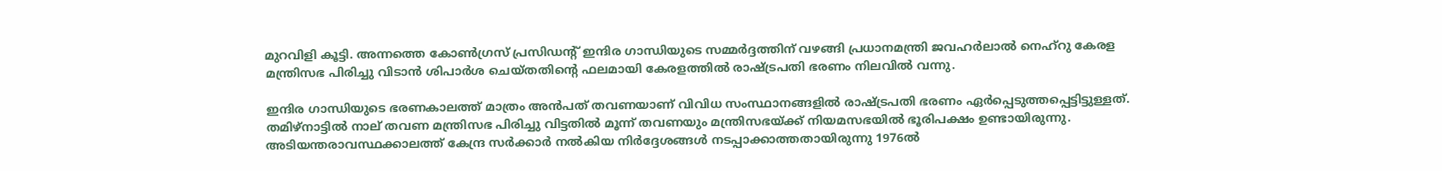മുറവിളി കൂട്ടി. അന്നത്തെ കോണ്‍ഗ്രസ് പ്രസിഡന്റ് ഇന്ദിര ഗാന്ധിയുടെ സമ്മര്‍ദ്ദത്തിന് വഴങ്ങി പ്രധാനമന്ത്രി ജവഹര്‍ലാല്‍ നെഹ്റു കേരള മന്ത്രിസഭ പിരിച്ചു വിടാന്‍ ശിപാര്‍ശ ചെയ്തതിന്റെ ഫലമായി കേരളത്തില്‍ രാഷ്ട്രപതി ഭരണം നിലവില്‍ വന്നു.

ഇന്ദിര ഗാന്ധിയുടെ ഭരണകാലത്ത് മാത്രം അന്‍പത് തവണയാണ് വിവിധ സംസ്ഥാനങ്ങളില്‍ രാഷ്ട്രപതി ഭരണം ഏര്‍പ്പെടുത്തപ്പെട്ടിട്ടുള്ളത്. തമിഴ്‌നാട്ടില്‍ നാല് തവണ മന്ത്രിസഭ പിരിച്ചു വിട്ടതില്‍ മൂന്ന് തവണയും മന്ത്രിസഭയ്ക്ക് നിയമസഭയില്‍ ഭൂരിപക്ഷം ഉണ്ടായിരുന്നു. അടിയന്തരാവസ്ഥക്കാലത്ത് കേന്ദ്ര സര്‍ക്കാര്‍ നല്‍കിയ നിര്‍ദ്ദേശങ്ങള്‍ നടപ്പാക്കാത്തതായിരുന്നു 1976ല്‍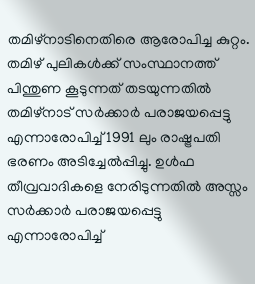തമിഴ്‌നാടിനെതിരെ ആരോപിച്ച കുറ്റം. തമിഴ് പുലികള്‍ക്ക് സംസ്ഥാനത്ത് പിന്തുണ കൂടുന്നത് തടയുന്നതില്‍ തമിഴ്‌നാട് സര്‍ക്കാര്‍ പരാജയപ്പെട്ടു എന്നാരോപിച്ച്‌ 1991 ലും രാഷ്ട്രപതി ഭരണം അടിച്ചേല്‍പ്പിച്ചു. ഉള്‍ഫ തീവ്രവാദികളെ നേരിടുന്നതില്‍ അസ്സം സര്‍ക്കാര്‍ പരാജയപ്പെട്ടു എന്നാരോപിച്ച്‌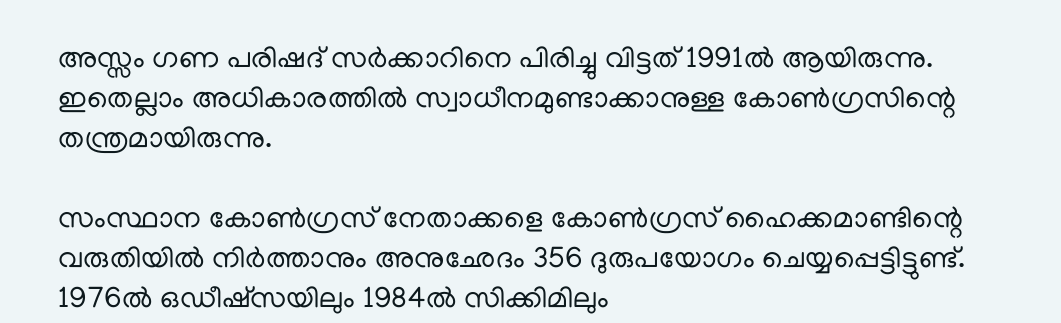അസ്സം ഗണ പരിഷദ് സര്‍ക്കാറിനെ പിരിച്ചു വിട്ടത് 1991ല്‍ ആയിരുന്നു. ഇതെല്ലാം അധികാരത്തില്‍ സ്വാധീനമുണ്ടാക്കാനുള്ള കോണ്‍ഗ്രസിന്റെ തന്ത്രമായിരുന്നു.

സംസ്ഥാന കോണ്‍ഗ്രസ് നേതാക്കളെ കോണ്‍ഗ്രസ് ഹൈക്കമാണ്ടിന്റെ വരുതിയില്‍ നിര്‍ത്താനും അനുഛേദം 356 ദുരുപയോഗം ചെയ്യപ്പെട്ടിട്ടുണ്ട്. 1976ല്‍ ഒഡീഷ്സയിലും 1984ല്‍ സിക്കിമിലും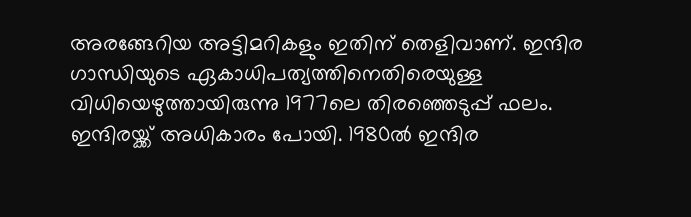അരങ്ങേറിയ അട്ടിമറികളും ഇതിന് തെളിവാണ്. ഇന്ദിര ഗാന്ധിയുടെ ഏകാധിപത്യത്തിനെതിരെയുള്ള വിധിയെഴുത്തായിരുന്നു 1977ലെ തിരഞ്ഞെടുപ്പ് ഫലം. ഇന്ദിരയ്ക്ക് അധികാരം പോയി. 1980ല്‍ ഇന്ദിര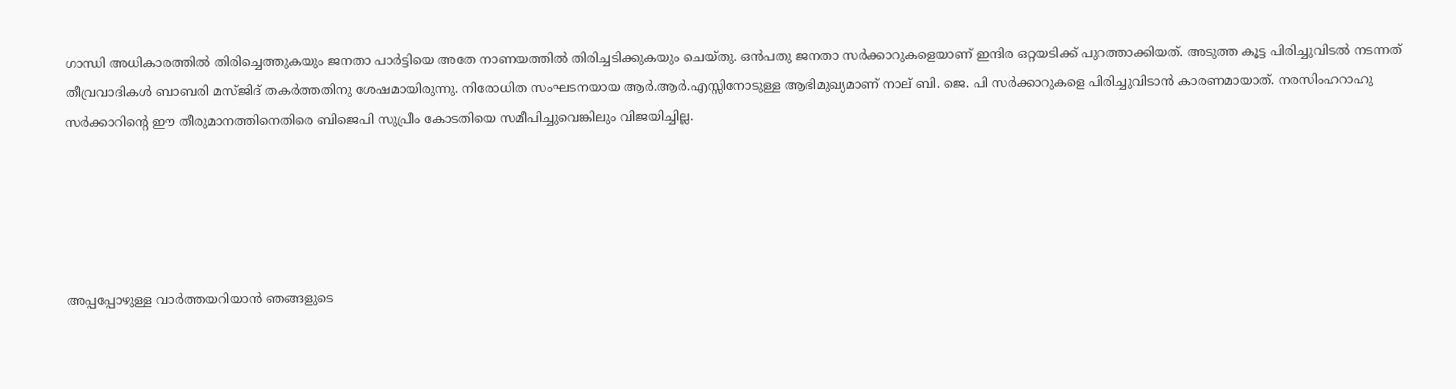ഗാന്ധി അധികാരത്തില്‍ തിരിച്ചെത്തുകയും ജനതാ പാര്‍ട്ടിയെ അതേ നാണയത്തില്‍ തിരിച്ചടിക്കുകയും ചെയ്തു. ഒന്‍പതു ജനതാ സര്‍ക്കാറുകളെയാണ് ഇന്ദിര ഒറ്റയടിക്ക് പുറത്താക്കിയത്. അടുത്ത കൂട്ട പിരിച്ചുവിടല്‍ നടന്നത് തീവ്രവാദികള്‍ ബാബരി മസ്ജിദ് തകര്‍ത്തതിനു ശേഷമായിരുന്നു. നിരോധിത സംഘടനയായ ആര്‍.ആര്‍.എസ്സിനോടുള്ള ആഭിമുഖ്യമാണ് നാല് ബി. ജെ. പി സര്‍ക്കാറുകളെ പിരിച്ചുവിടാന്‍ കാരണമായാത്. നരസിംഹറാഹു സര്‍ക്കാറിന്റെ ഈ തീരുമാനത്തിനെതിരെ ബിജെപി സുപ്രീം കോടതിയെ സമീപിച്ചുവെങ്കിലും വിജയിച്ചില്ല.





അപ്പപ്പോഴുള്ള വാര്‍ത്തയറിയാന്‍ ഞങ്ങളുടെ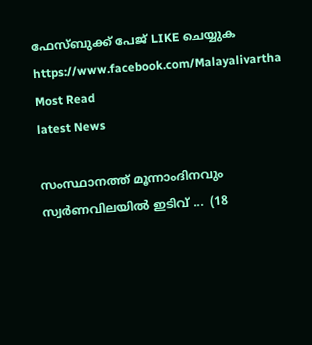ഫേസ്‌ബുക്ക്‌ പേജ് LIKE ചെയ്യുക
https://www.facebook.com/Malayalivartha
Most Read
latest News

സംസ്ഥാനത്ത് മൂന്നാംദിനവും സ്വർണവിലയിൽ ഇടിവ് ...  (18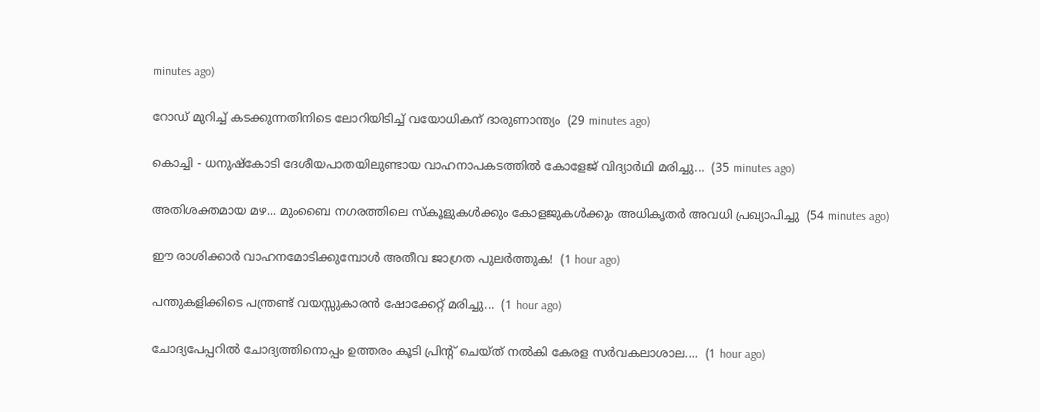minutes ago)

റോഡ് മുറിച്ച് കടക്കുന്നതിനിടെ ലോറിയിടിച്ച് വയോധികന് ദാരുണാന്ത്യം  (29 minutes ago)

കൊച്ചി - ധനുഷ്‌കോടി ദേശീയപാതയിലുണ്ടായ വാഹനാപകടത്തിൽ കോളേജ് വിദ്യാർഥി മരിച്ചു...  (35 minutes ago)

അതിശക്തമായ മഴ... മുംബൈ നഗരത്തിലെ സ്‌കൂളുകള്‍ക്കും കോളജുകള്‍ക്കും അധികൃതര്‍ അവധി പ്രഖ്യാപിച്ചു  (54 minutes ago)

ഈ രാശിക്കാർ വാഹനമോടിക്കുമ്പോൾ അതീവ ജാഗ്രത പുലർത്തുക!  (1 hour ago)

പന്തുകളിക്കിടെ പന്ത്രണ്ട് വയസ്സുകാരൻ ഷോക്കേറ്റ് മരിച്ചു...  (1 hour ago)

ചോദ്യപേപ്പറിൽ ചോദ്യത്തിനൊപ്പം ഉത്തരം കൂടി പ്രിന്റ് ചെയ്ത് നൽകി കേരള സർവകലാശാല....  (1 hour ago)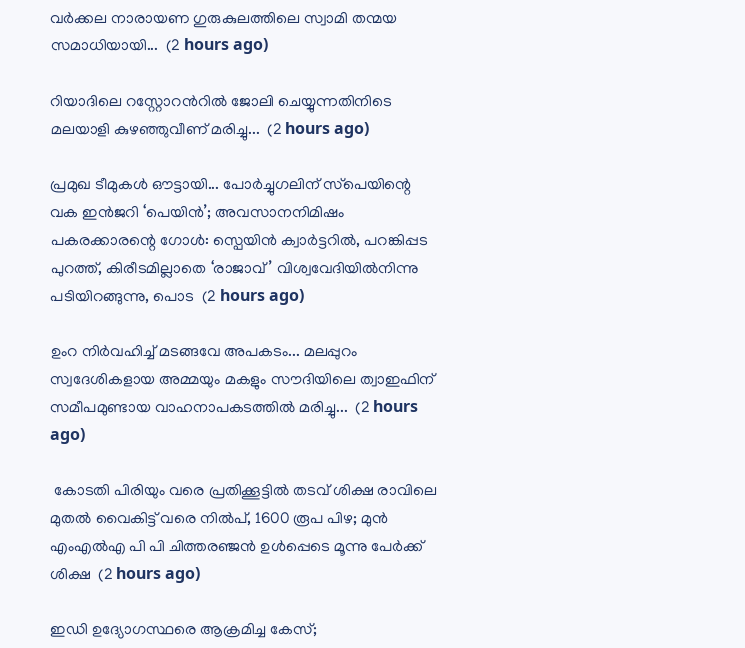വർക്കല നാരായണ ഗുരുകുലത്തിലെ സ്വാമി തന്മയ സമാധിയായി...  (2 hours ago)

റിയാദിലെ റസ്റ്റോറൻറിൽ ജോലി ചെയ്യുന്നതിനിടെ മലയാളി കുഴഞ്ഞുവീണ് മരിച്ചു...  (2 hours ago)

പ്രമുഖ ടീമുകൾ ഔട്ടായി... പോർച്ചുഗലിന് സ്‌പെയിന്റെ വക ഇൻജറി ‘പെയിൻ’; അവസാനനിമിഷം പകരക്കാരന്റെ ഗോൾ: സ്പെയിൻ ക്വാർട്ടറിൽ, പറങ്കിപ്പട പുറത്ത്, കിരീടമില്ലാതെ ‘രാജാവ്’ വിശ്വവേദിയിൽനിന്നു പടിയിറങ്ങുന്നു, പൊട  (2 hours ago)

ഉംറ നിർവഹിച്ച് മടങ്ങവേ അപകടം... മലപ്പുറം സ്വദേശികളായ അമ്മയും മകളും സൗദിയിലെ ത്വാഇഫിന് സമീപമുണ്ടായ വാഹനാപകടത്തിൽ മരിച്ചു...  (2 hours ago)

 കോടതി പിരിയും വരെ പ്രതിക്കൂട്ടിൽ തടവ് ശിക്ഷ രാവിലെ മുതൽ വൈകിട്ട് വരെ നിൽപ്, 1600 രൂപ പിഴ; മുൻ എംഎൽഎ പി പി ചിത്തരഞ്ജൻ ഉൾപ്പെടെ മൂന്നു പേർക്ക് ശിക്ഷ  (2 hours ago)

ഇഡി ഉദ്യോഗസ്ഥരെ ആക്രമിച്ച കേസ്;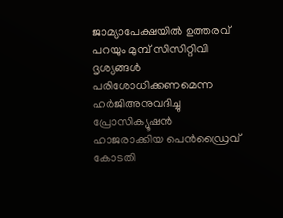ജാമ്യാപേക്ഷയിൽ ഉത്തരവ് പറയും മുമ്പ് സിസിറ്റിവി ദൃശ്യങ്ങൾ പരിശോധിക്കണമെന്ന ഹർജിഅനുവദിച്ചു പ്രോസിക്യൂഷൻ ഹാജരാക്കിയ പെൻഡ്രൈവ്  കോടതി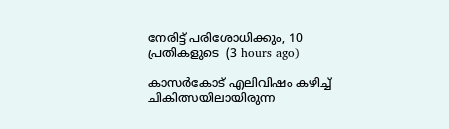നേരിട്ട് പരിശോധിക്കും, 10 പ്രതികളുടെ  (3 hours ago)

കാസർകോട് എലിവിഷം കഴിച്ച് ചികിത്സയിലായിരുന്ന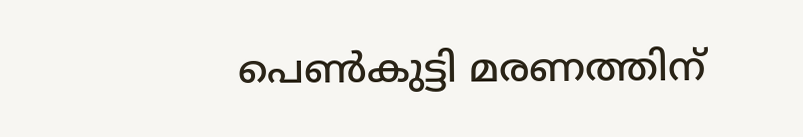പെൺകുട്ടി മരണത്തിന്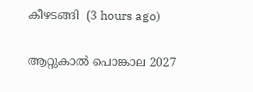കീഴടങ്ങി  (3 hours ago)

ആറ്റുകാൽ പൊങ്കാല 2027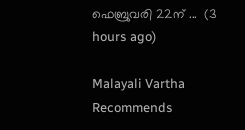ഫെബ്രുവരി 22ന് ...  (3 hours ago)

Malayali Vartha Recommends